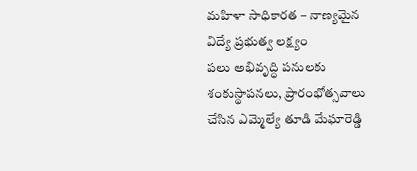మహిళా సాధికారత – నాణ్యమైన విద్యే ప్రభుత్వ లక్ష్యం
పలు అభివృద్ధి పనులకు శంకుస్థాపనలు, ప్రారంభోత్సవాలు చేసిన ఎమ్మెల్యే తూడి మేఘారెడ్డి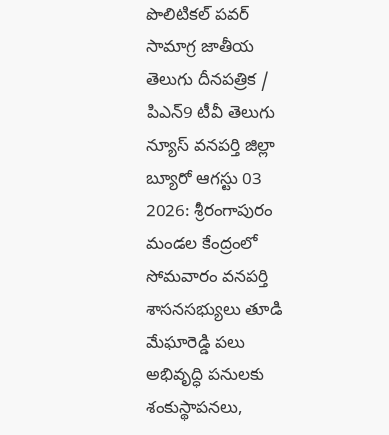పొలిటికల్ పవర్ సామాగ్ర జాతీయ తెలుగు దీనపత్రిక / పిఎన్9 టీవీ తెలుగు న్యూస్ వనపర్తి జిల్లా బ్యూరో ఆగస్టు 03 2026: శ్రీరంగాపురం మండల కేంద్రంలో సోమవారం వనపర్తి శాసనసభ్యులు తూడి మేఘారెడ్డి పలు అభివృద్ధి పనులకు శంకుస్థాపనలు,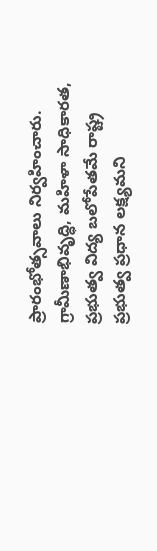ప్రారంభోత్సవాలు నిర్వహించారు. గ్రామీణాభివృద్ధి, మహిళా సాధికారత, ప్రభుత్వ విద్య బలోపేతమే రాష్ట్ర ప్రభుత్వ ప్రధాన లక్ష్యమని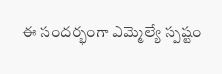ఈ సందర్భంగా ఎమ్మెల్యే స్పష్టం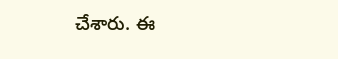చేశారు. ఈ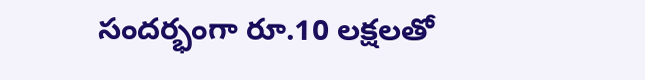సందర్భంగా రూ.10 లక్షలతో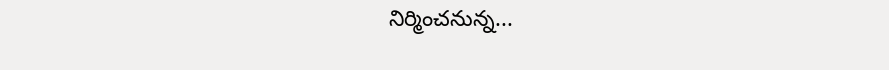నిర్మించనున్న...